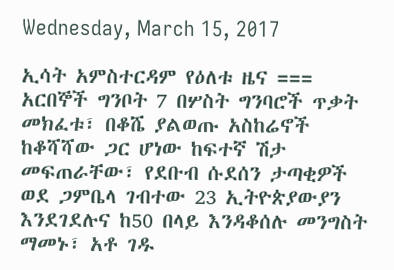Wednesday, March 15, 2017

ኢሳት አምስተርዳም የዕለቱ ዜና === አርበኞች ግንቦት 7 በሦስት ግንባሮች ጥቃት መክፈቱ፣ በቆሼ ያልወጡ አስከሬኖች ከቆሻሻው ጋር ሆነው ከፍተኛ ሽታ መፍጠራቸው፣ የደቡብ ሱደሰን ታጣቂዎች ወደ ጋምቤላ ገብተው 23 ኢትዮጵያውያን እንደገደሉና ከ50 በላይ እንዳቆሰሉ መንግስት ማመኑ፣ አቶ ገዱ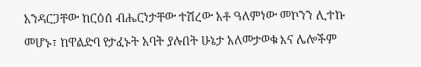አንዳርጋቸው ከርዕሰ ብሔርነታቸው ተሽረው አቶ ዓለምነው መኮንን ሊተኩ መሆኑ፣ ከዋልድባ የታፈኑት አባት ያሉበት ሁኔታ አለመታወቁ እና ሌሎችም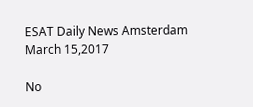ESAT Daily News Amsterdam March 15,2017

No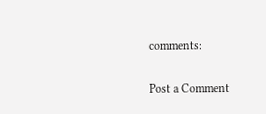comments:

Post a Comment